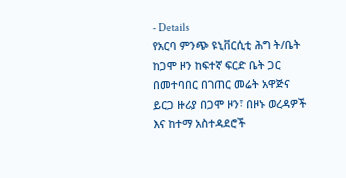- Details
የአርባ ምንጭ ዩኒቨርሲቲ ሕግ ት/ቤት ከጋሞ ዞን ከፍተኛ ፍርድ ቤት ጋር በመተባበር በገጠር መሬት አዋጅና ይርጋ ዙሪያ በጋሞ ዞን፣ በዞኑ ወረዳዎች እና ከተማ አስተዳደሮች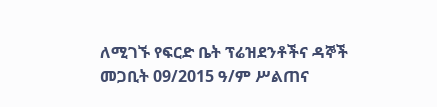ለሚገኙ የፍርድ ቤት ፕሬዝደንቶችና ዳኞች መጋቢት 09/2015 ዓ/ም ሥልጠና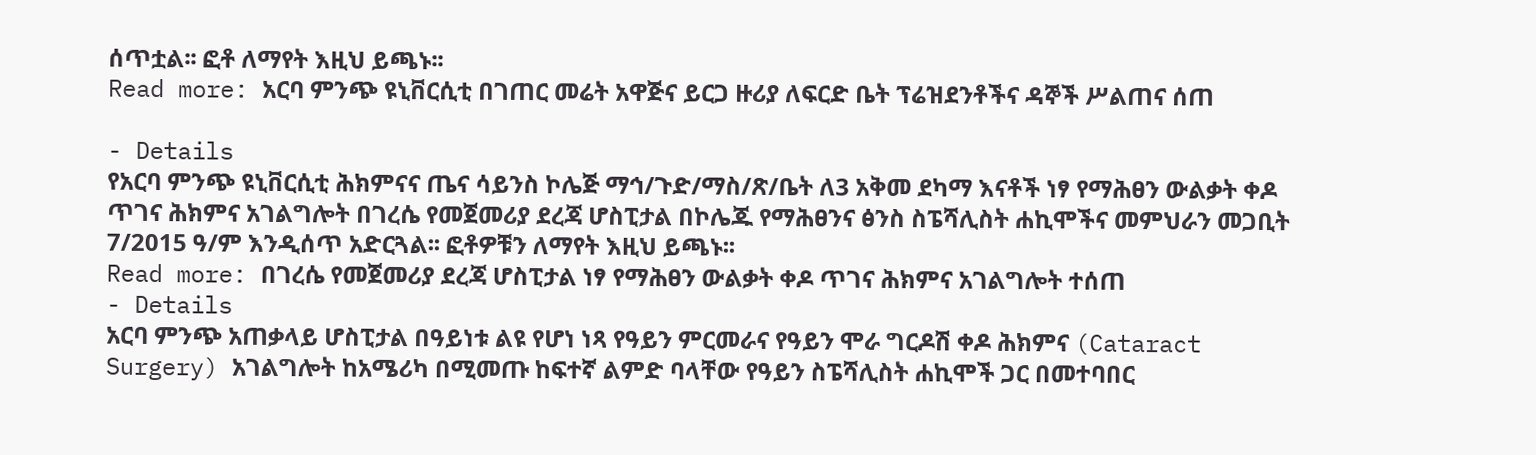ሰጥቷል፡፡ ፎቶ ለማየት እዚህ ይጫኑ፡፡
Read more: አርባ ምንጭ ዩኒቨርሲቲ በገጠር መሬት አዋጅና ይርጋ ዙሪያ ለፍርድ ቤት ፕሬዝደንቶችና ዳኞች ሥልጠና ሰጠ

- Details
የአርባ ምንጭ ዩኒቨርሲቲ ሕክምናና ጤና ሳይንስ ኮሌጅ ማኅ/ጉድ/ማስ/ጽ/ቤት ለ3 አቅመ ደካማ እናቶች ነፃ የማሕፀን ውልቃት ቀዶ ጥገና ሕክምና አገልግሎት በገረሴ የመጀመሪያ ደረጃ ሆስፒታል በኮሌጁ የማሕፀንና ፅንስ ስፔሻሊስት ሐኪሞችና መምህራን መጋቢት 7/2015 ዓ/ም እንዲሰጥ አድርጓል፡፡ ፎቶዎቹን ለማየት እዚህ ይጫኑ፡፡
Read more: በገረሴ የመጀመሪያ ደረጃ ሆስፒታል ነፃ የማሕፀን ውልቃት ቀዶ ጥገና ሕክምና አገልግሎት ተሰጠ
- Details
አርባ ምንጭ አጠቃላይ ሆስፒታል በዓይነቱ ልዩ የሆነ ነጻ የዓይን ምርመራና የዓይን ሞራ ግርዶሽ ቀዶ ሕክምና (Cataract Surgery) አገልግሎት ከአሜሪካ በሚመጡ ከፍተኛ ልምድ ባላቸው የዓይን ስፔሻሊስት ሐኪሞች ጋር በመተባበር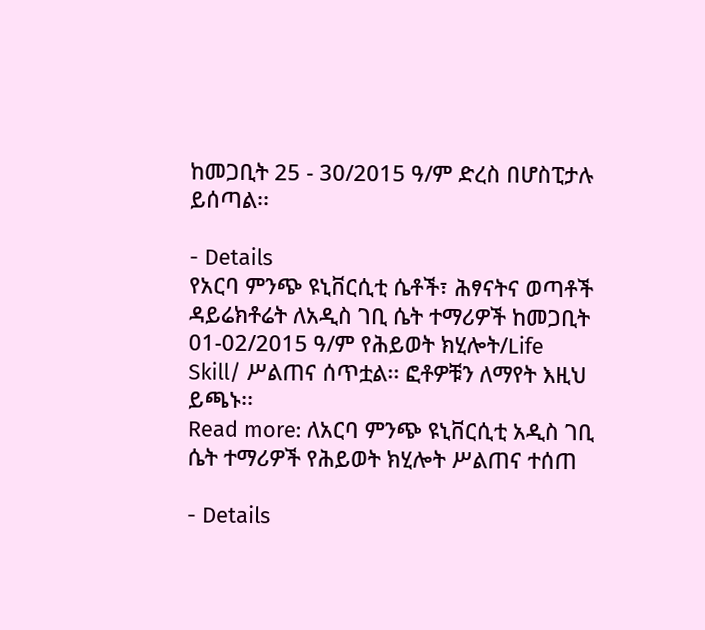ከመጋቢት 25 - 30/2015 ዓ/ም ድረስ በሆስፒታሉ ይሰጣል፡፡

- Details
የአርባ ምንጭ ዩኒቨርሲቲ ሴቶች፣ ሕፃናትና ወጣቶች ዳይሬክቶሬት ለአዲስ ገቢ ሴት ተማሪዎች ከመጋቢት 01-02/2015 ዓ/ም የሕይወት ክሂሎት/Life Skill/ ሥልጠና ሰጥቷል፡፡ ፎቶዎቹን ለማየት እዚህ ይጫኑ፡፡
Read more: ለአርባ ምንጭ ዩኒቨርሲቲ አዲስ ገቢ ሴት ተማሪዎች የሕይወት ክሂሎት ሥልጠና ተሰጠ

- Details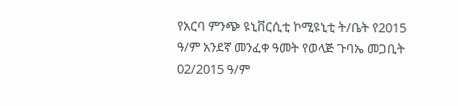የአርባ ምንጭ ዩኒቨርሲቲ ኮሚዩኒቲ ት/ቤት የ2015 ዓ/ም አንደኛ መንፈቀ ዓመት የወላጅ ጉባኤ መጋቢት 02/2015 ዓ/ም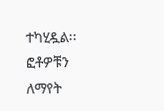ተካሂዷል፡፡ ፎቶዎቹን ለማየት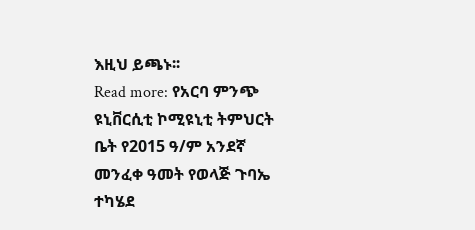እዚህ ይጫኑ፡፡
Read more: የአርባ ምንጭ ዩኒቨርሲቲ ኮሚዩኒቲ ትምህርት ቤት የ2015 ዓ/ም አንደኛ መንፈቀ ዓመት የወላጅ ጉባኤ ተካሄደ